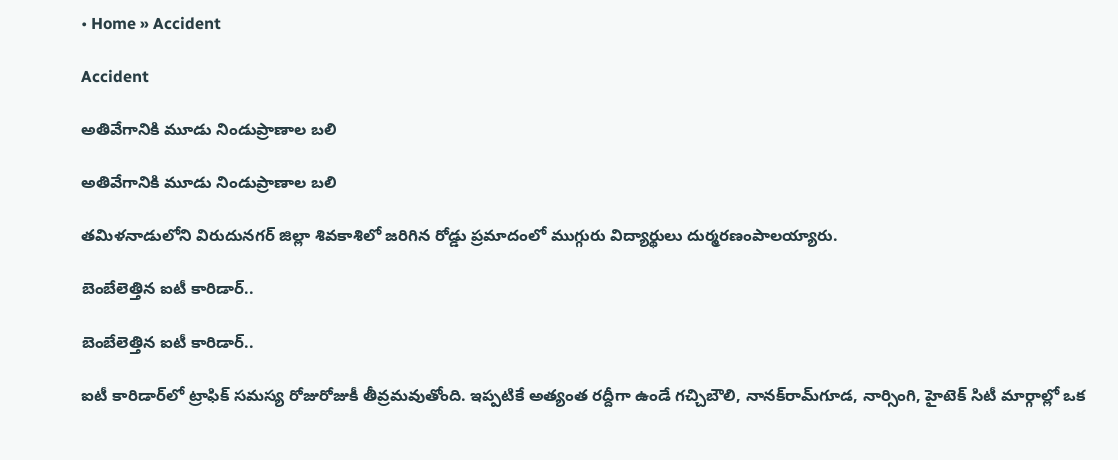• Home » Accident

Accident

అతివేగానికి మూడు నిండుప్రాణాల బలి

అతివేగానికి మూడు నిండుప్రాణాల బలి

తమిళనాడులోని విరుదునగర్‌ జిల్లా శివకాశిలో జరిగిన రోడ్డు ప్రమాదంలో ముగ్గురు విద్యార్థులు దుర్మరణంపాలయ్యారు.

బెంబేలెత్తిన ఐటీ కారిడార్‌..

బెంబేలెత్తిన ఐటీ కారిడార్‌..

ఐటీ కారిడార్‌లో ట్రాఫిక్‌ సమస్య రోజురోజుకీ తీవ్రమవుతోంది. ఇప్పటికే అత్యంత రద్దీగా ఉండే గచ్చిబౌలి, నానక్‌రామ్‌గూడ, నార్సింగి, హైటెక్‌ సిటీ మార్గాల్లో ఒక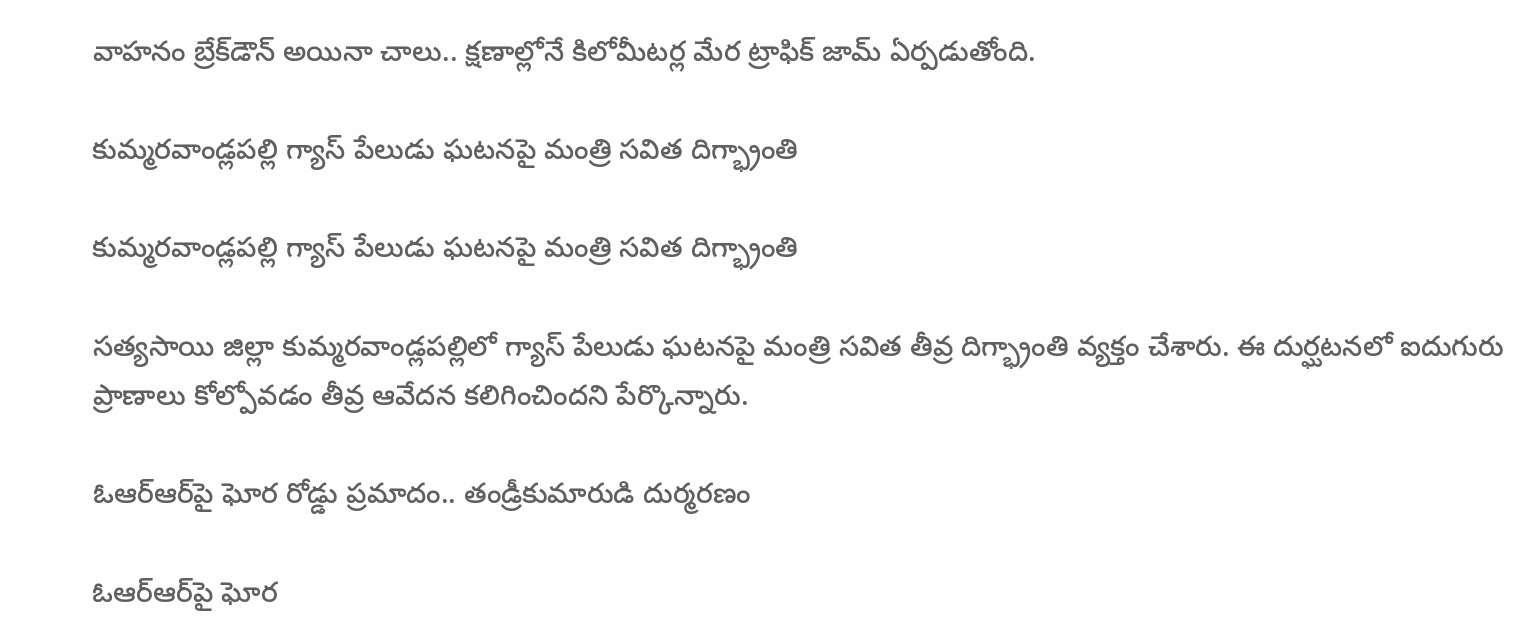వాహనం బ్రేక్‌డౌన్‌ అయినా చాలు.. క్షణాల్లోనే కిలోమీటర్ల మేర ట్రాఫిక్‌ జామ్‌ ఏర్పడుతోంది.

కుమ్మరవాండ్లపల్లి గ్యాస్ పేలుడు ఘటనపై మంత్రి సవిత దిగ్భ్రాంతి

కుమ్మరవాండ్లపల్లి గ్యాస్ పేలుడు ఘటనపై మంత్రి సవిత దిగ్భ్రాంతి

సత్యసాయి జిల్లా కుమ్మరవాండ్లపల్లిలో గ్యాస్ పేలుడు ఘటనపై మంత్రి సవిత తీవ్ర దిగ్భ్రాంతి వ్యక్తం చేశారు. ఈ దుర్ఘటనలో ఐదుగురు ప్రాణాలు కోల్పోవడం తీవ్ర ఆవేదన కలిగించిందని పేర్కొన్నారు.

ఓఆర్‌ఆర్‌పై ఘోర రోడ్డు ప్రమాదం.. తండ్రీకుమారుడి దుర్మరణం

ఓఆర్‌ఆర్‌పై ఘోర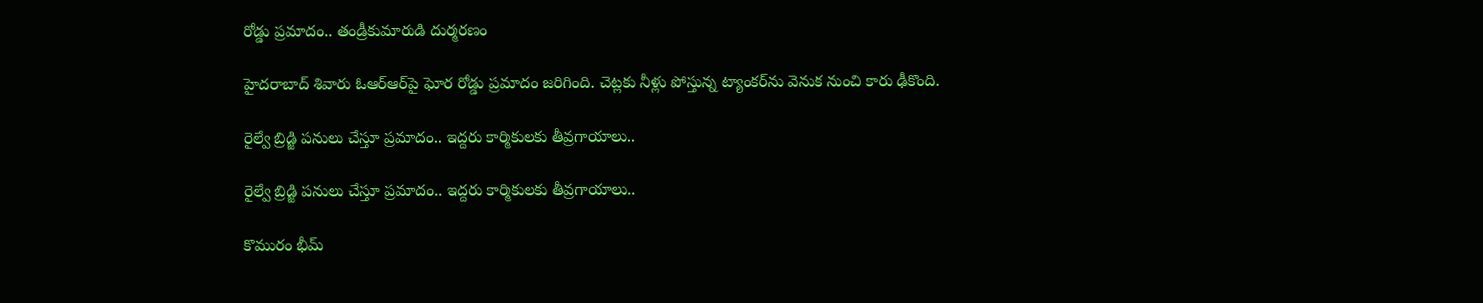రోడ్డు ప్రమాదం.. తండ్రీకుమారుడి దుర్మరణం

హైదరాబాద్‌ శివారు ఓఆర్‌ఆర్‌పై ఘోర రోడ్డు ప్రమాదం జరిగింది. చెట్లకు నీళ్లు పోస్తున్న ట్యాంకర్‌ను వెనుక నుంచి కారు ఢీకొంది.

రైల్వే బ్రిడ్జి పనులు చేస్తూ ప్రమాదం.. ఇద్దరు కార్మికులకు తీవ్రగాయాలు..

రైల్వే బ్రిడ్జి పనులు చేస్తూ ప్రమాదం.. ఇద్దరు కార్మికులకు తీవ్రగాయాలు..

కొమురం భీమ్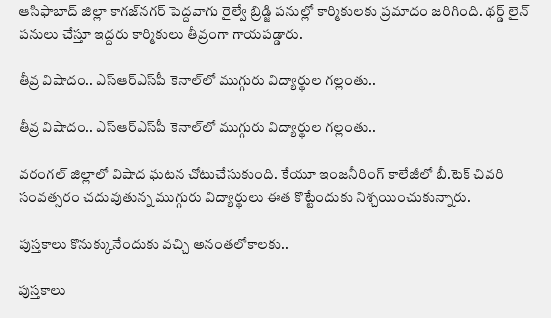ఆసిఫాబాద్‌ జిల్లా కాగజ్‌నగర్‌ పెద్దవాగు రైల్వే బ్రిడ్జి పనుల్లో కార్మికులకు ప్రమాదం జరిగింది. థర్డ్ లైన్ పనులు చేస్తూ ఇద్దరు కార్మికులు తీవ్రంగా గాయపడ్డారు.

తీవ్ర విషాదం.. ఎస్ఆర్ఎస్‌పీ కెనాల్‌లో ముగ్గురు విద్యార్థుల గల్లంతు..

తీవ్ర విషాదం.. ఎస్ఆర్ఎస్‌పీ కెనాల్‌లో ముగ్గురు విద్యార్థుల గల్లంతు..

వరంగల్ జిల్లాలో విషాద ఘటన చోటుచేసుకుంది. కేయూ ఇంజనీరింగ్ కాలేజీలో బీ.టెక్ చివరి సంవత్సరం చదువుతున్న ముగ్గురు విద్యార్థులు ఈత కొట్టేందుకు నిశ్చయించుకున్నారు.

పుస్తకాలు కొనుక్కునేందుకు వచ్చి అనంతలోకాలకు..

పుస్తకాలు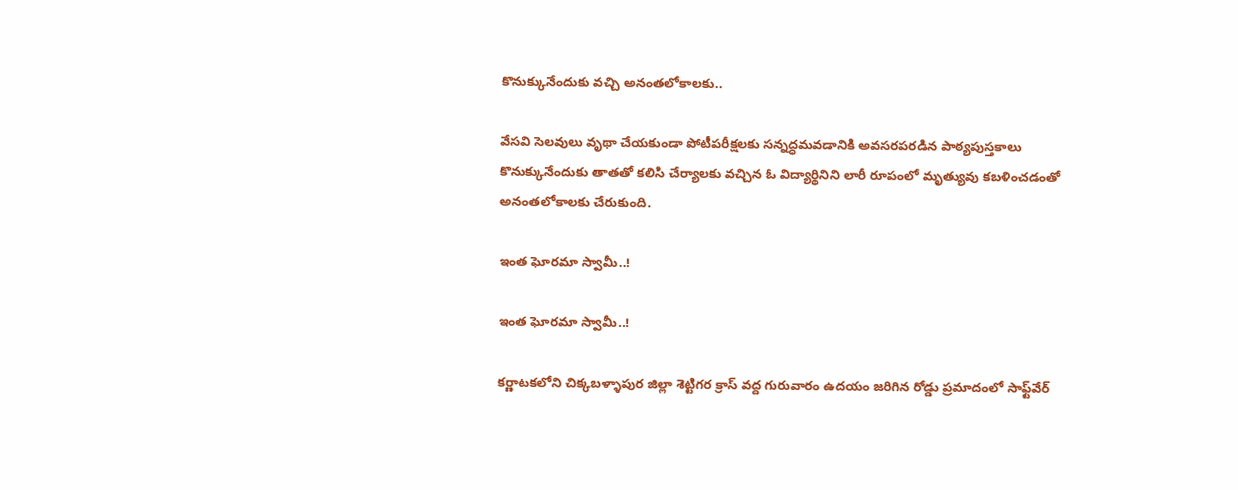కొనుక్కునేందుకు వచ్చి అనంతలోకాలకు..

వేసవి సెలవులు వృథా చేయకుండా పోటీపరీక్షలకు సన్నద్ధమవడానికి అవసరపరడిన పాఠ్యపుస్తకాలు కొనుక్కునేందుకు తాతతో కలిసి చేర్యాలకు వచ్చిన ఓ విద్యార్థినిని లారీ రూపంలో మృత్యువు కబళించడంతో అనంతలోకాలకు చేరుకుంది.

ఇంత ఘోరమా స్వామీ..!

ఇంత ఘోరమా స్వామీ..!

కర్ణాటకలోని చిక్కబళ్ళాపుర జిల్లా శెట్టిగర క్రాస్‌ వద్ద గురువారం ఉదయం జరిగిన రోడ్డు ప్రమాదంలో సాఫ్ట్‌వేర్‌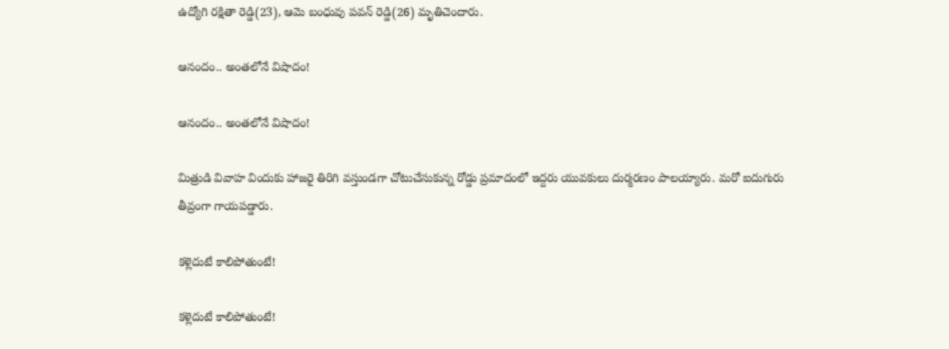ఉద్యోగి రక్షితా రెడ్డి(23), ఆమె బంధువు పవన్‌ రెడ్డి(26) మృతిచెందారు.

ఆనందం.. అంతలోనే విషాదం!

ఆనందం.. అంతలోనే విషాదం!

మిత్రుడి వివాహ విందుకు హాజరై తిరిగి వస్తుండగా చోటుచేసుకున్న రోడ్డు ప్రమాదంలో ఇద్దరు యువకులు దుర్మరణం పాలయ్యారు. మరో ఐదుగురు తీవ్రంగా గాయపడ్డారు.

కళ్లెదుటే కాలిపోతుంటే!

కళ్లెదుటే కాలిపోతుంటే!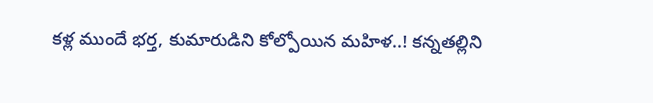కళ్ల ముందే భర్త, కుమారుడిని కోల్పోయిన మహిళ..! కన్నతల్లిని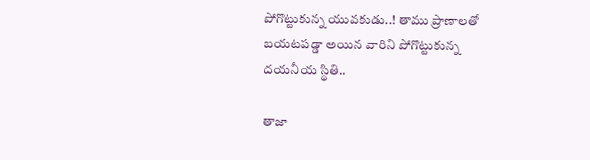పోగొట్టుకున్న యువకుడు..! తాము ప్రాణాలతో బయటపడ్డా అయిన వారిని పోగొట్టుకున్న దయనీయ స్థితి..

తాజా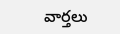వార్తలు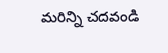మరిన్ని చదవండి